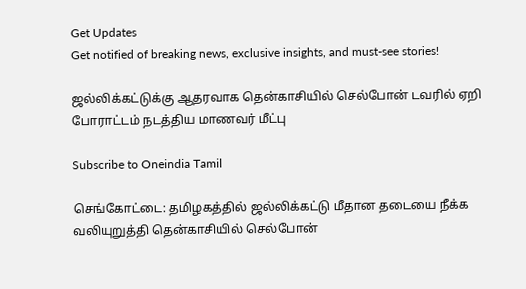Get Updates
Get notified of breaking news, exclusive insights, and must-see stories!

ஜல்லிக்கட்டுக்கு ஆதரவாக தென்காசியில் செல்போன் டவரில் ஏறி போராட்டம் நடத்திய மாணவர் மீட்பு

Subscribe to Oneindia Tamil

செங்கோட்டை: தமிழகத்தில் ஜல்லிக்கட்டு மீதான தடையை நீக்க வலியுறுத்தி தென்காசியில் செல்போன்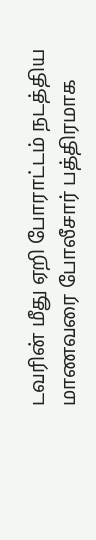டவரின் மீது ஏறி போராட்டம் நடத்திய மாணவரை போலீசார் பத்திரமாக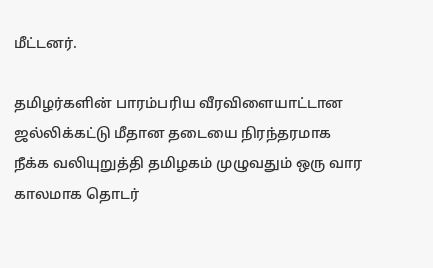மீட்டனர்.

தமிழர்களின் பாரம்பரிய வீரவிளையாட்டான ஜல்லிக்கட்டு மீதான தடையை நிரந்தரமாக நீக்க வலியுறுத்தி தமிழகம் முழுவதும் ஒரு வார காலமாக தொடர்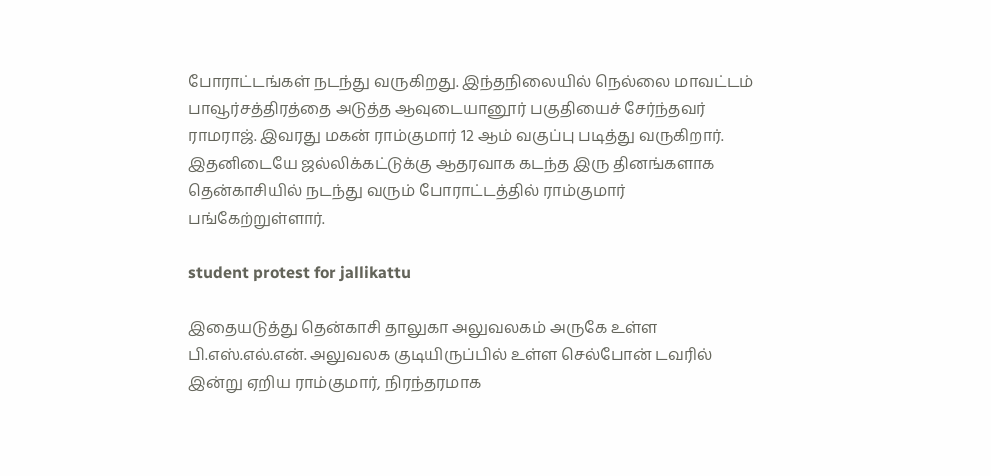போராட்டங்கள் நடந்து வருகிறது. இந்தநிலையில் நெல்லை மாவட்டம் பாவூர்சத்திரத்தை அடுத்த ஆவுடையானூர் பகுதியைச் சேர்ந்தவர் ராமராஜ். இவரது மகன் ராம்குமார் 12 ஆம் வகுப்பு படித்து வருகிறார். இதனிடையே ஜல்லிக்கட்டுக்கு ஆதரவாக கடந்த இரு தினங்களாக தென்காசியில் நடந்து வரும் போராட்டத்தில் ராம்குமார் பங்கேற்றுள்ளார்.

student protest for jallikattu

இதையடுத்து தென்காசி தாலுகா அலுவலகம் அருகே உள்ள பி.எஸ்.எல்.என். அலுவலக குடியிருப்பில் உள்ள செல்போன் டவரில் இன்று ஏறிய ராம்குமார், நிரந்தரமாக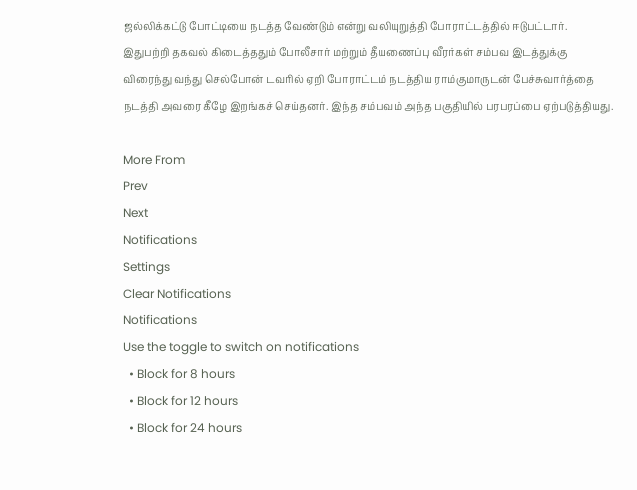ஜல்லிக்கட்டு போட்டியை நடத்த வேண்டும் என்று வலியுறுத்தி போராட்டத்தில் ஈடுபட்டார். இதுபற்றி தகவல் கிடைத்ததும் போலீசார் மற்றும் தீயணைப்பு வீரர்கள் சம்பவ இடத்துக்கு விரைந்து வந்து செல்போன் டவரில் ஏறி போராட்டம் நடத்திய ராம்குமாருடன் பேச்சுவார்த்தை நடத்தி அவரை கீழே இறங்கச் செய்தனர். இந்த சம்பவம் அந்த பகுதியில் பரபரப்பை ஏற்படுத்தியது.

More From
Prev
Next
Notifications
Settings
Clear Notifications
Notifications
Use the toggle to switch on notifications
  • Block for 8 hours
  • Block for 12 hours
  • Block for 24 hours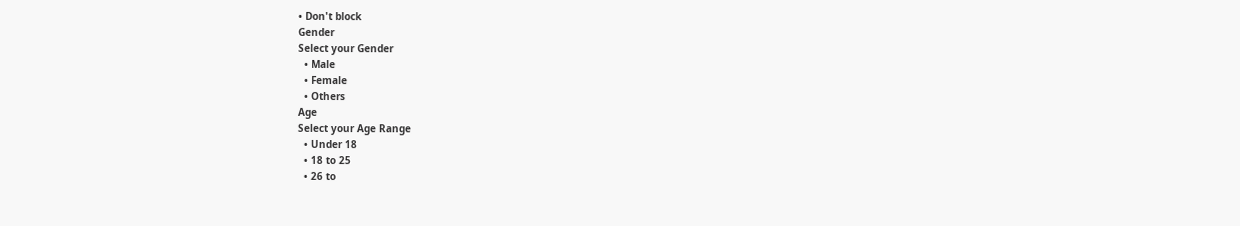• Don't block
Gender
Select your Gender
  • Male
  • Female
  • Others
Age
Select your Age Range
  • Under 18
  • 18 to 25
  • 26 to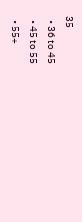35
  • 36 to 45
  • 45 to 55
  • 55+